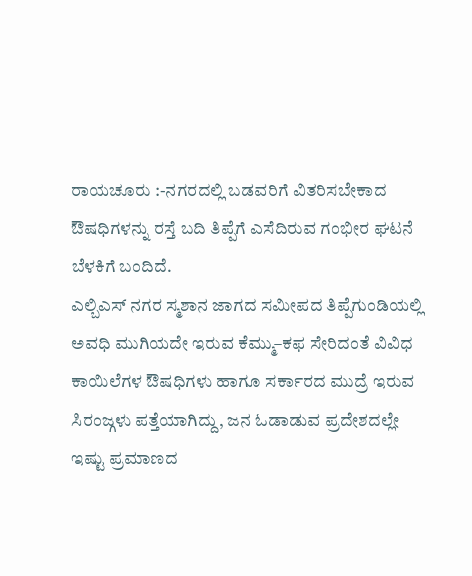ರಾಯಚೂರು :-ನಗರದಲ್ಲಿ ಬಡವರಿಗೆ ವಿತರಿಸಬೇಕಾದ ಔಷಧಿಗಳನ್ನು ರಸ್ತೆ ಬದಿ ತಿಪ್ಪೆಗೆ ಎಸೆದಿರುವ ಗಂಭೀರ ಘಟನೆ ಬೆಳಕಿಗೆ ಬಂದಿದೆ.
ಎಲ್ಬಿಎಸ್ ನಗರ ಸ್ಮಶಾನ ಜಾಗದ ಸಮೀಪದ ತಿಪ್ಪೆಗುಂಡಿಯಲ್ಲಿ ಅವಧಿ ಮುಗಿಯದೇ ಇರುವ ಕೆಮ್ಮು–ಕಫ ಸೇರಿದಂತೆ ವಿವಿಧ ಕಾಯಿಲೆಗಳ ಔಷಧಿಗಳು ಹಾಗೂ ಸರ್ಕಾರದ ಮುದ್ರೆ ಇರುವ ಸಿರಂಜ್ಗಳು ಪತ್ತೆಯಾಗಿದ್ದು, ಜನ ಓಡಾಡುವ ಪ್ರದೇಶದಲ್ಲೇ ಇಷ್ಟು ಪ್ರಮಾಣದ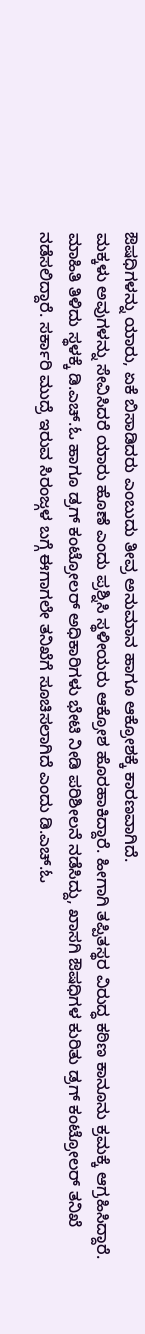ಔಷಧಿಗಳನ್ನು ಯಾರು, ಏಕೆ ಬಿಸಾಡಿದರು ಎಂಬುದು ತೀವ್ರ ಅನುಮಾನ ಹಾಗೂ ಆಕ್ರೋಶಕ್ಕೆ ಕಾರಣವಾಗಿದೆ.
ಮಕ್ಕಳು ಅವುಗಳನ್ನು ಸೇವಿಸಿದರೆ ಯಾರು ಹೊಣೆ ಎಂದು ಪ್ರಶ್ನಿಸಿ ಸ್ಥಳೀಯರು ಆಕ್ರೋಶ ಹೊರಹಾಕಿದ್ದಾರೆ. ಹೀಗಾಗಿ ತಪ್ಪಿತಸ್ಥರ ವಿರುದ್ಧ ಕಠಿಣ ಕಾನೂನು ಕ್ರಮಕ್ಕೆ ಆಗ್ರಹಿಸಿದ್ದಾರೆ.
ಮಾಹಿತಿ ತಿಳಿದು ಸ್ಥಳಕ್ಕೆ ಡಿ.ಎಚ್.ಓ ಹಾಗೂ ಡ್ರಗ್ ಕಂಟ್ರೋಲರ್ ಅಧಿಕಾರಿಗಳು ಭೇಟಿ ನೀಡಿ ಪರಿಶೀಲನೆ ನಡೆಸಿದ್ದು, ಖಾಸಗಿ ಔಷಧಿಗಳ ಕುರಿತು ಡ್ರಗ್ ಕಂಟ್ರೋಲರ್ ತನಿಖೆ ನಡೆಸಲಿದ್ದಾರೆ. ಸರ್ಕಾರಿ ಮುದ್ರೆ ಇರುವ ಸಿರಂಜ್ಗಳ ಬಗ್ಗೆ ಈಗಾಗಲೇ ತನಿಖೆಗೆ ಸೂಚಿಸಲಾಗಿದೆ ಎಂದು ಡಿ.ಎಚ್.ಓ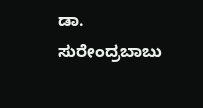ಡಾ. ಸುರೇಂದ್ರಬಾಬು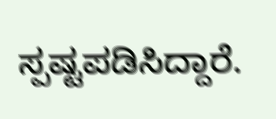ಸ್ಪಷ್ಟಪಡಿಸಿದ್ದಾರೆ.